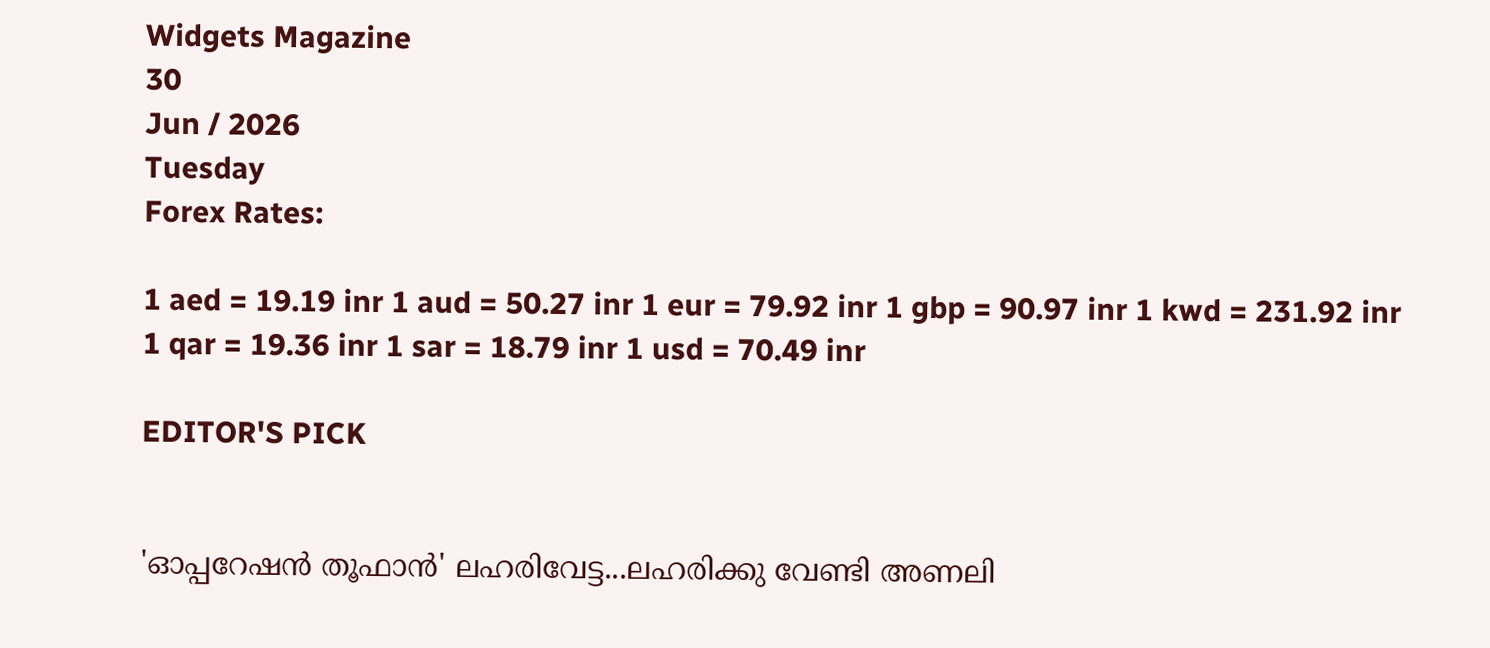Widgets Magazine
30
Jun / 2026
Tuesday
Forex Rates:

1 aed = 19.19 inr 1 aud = 50.27 inr 1 eur = 79.92 inr 1 gbp = 90.97 inr 1 kwd = 231.92 inr 1 qar = 19.36 inr 1 sar = 18.79 inr 1 usd = 70.49 inr

EDITOR'S PICK


'ഓപ്പറേഷൻ തൂഫാൻ' ലഹരിവേട്ട...ലഹരിക്കു വേണ്ടി അണലി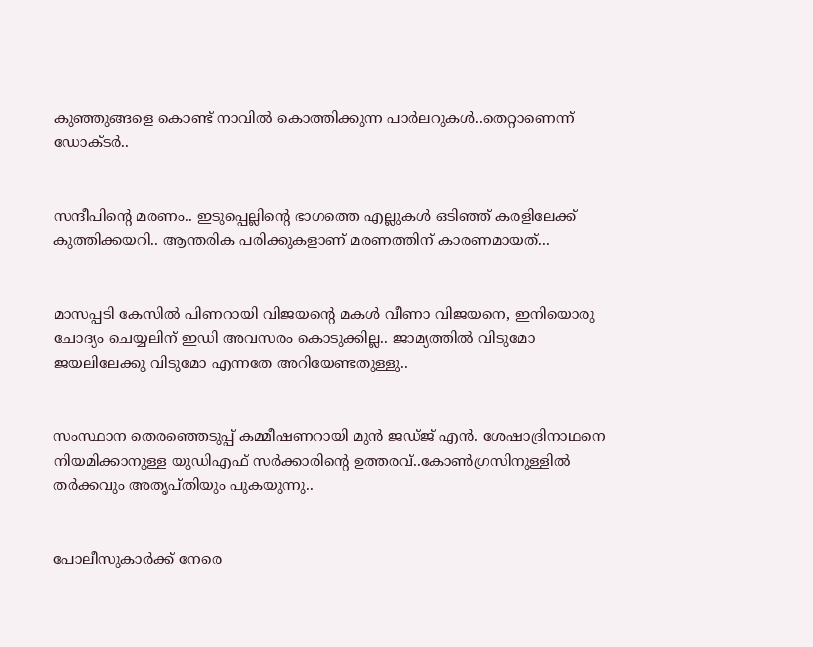കുഞ്ഞുങ്ങളെ കൊണ്ട് നാവിൽ കൊത്തിക്കുന്ന പാർലറുകൾ..തെറ്റാണെന്ന് ഡോക്ടർ..


സന്ദീപിന്റെ മരണം.. ഇടുപ്പെല്ലിന്റെ ഭാഗത്തെ എല്ലുകള്‍ ഒടിഞ്ഞ് കരളിലേക്ക് കുത്തിക്കയറി.. ആന്തരിക പരിക്കുകളാണ് മരണത്തിന് കാരണമായത്...


മാസപ്പടി കേസില്‍ പിണറായി വിജയന്റെ മകള്‍ വീണാ വിജയനെ, ഇനിയൊരു ചോദ്യം ചെയ്യലിന് ഇഡി അവസരം കൊടുക്കില്ല.. ജാമ്യത്തില്‍ വിടുമോ ജയലിലേക്കു വിടുമോ എന്നതേ അറിയേണ്ടതുള്ളു..


സംസ്ഥാന തെരഞ്ഞെടുപ്പ് കമ്മീഷണറായി മുന്‍ ജഡ്ജ് എന്‍. ശേഷാദ്രിനാഥനെ നിയമിക്കാനുള്ള യുഡിഎഫ് സര്‍ക്കാരിന്റെ ഉത്തരവ്..കോണ്‍ഗ്രസിനുള്ളില്‍ തര്‍ക്കവും അതൃപ്തിയും പുകയുന്നു..


പോലീസുകാര്‍ക്ക് നേരെ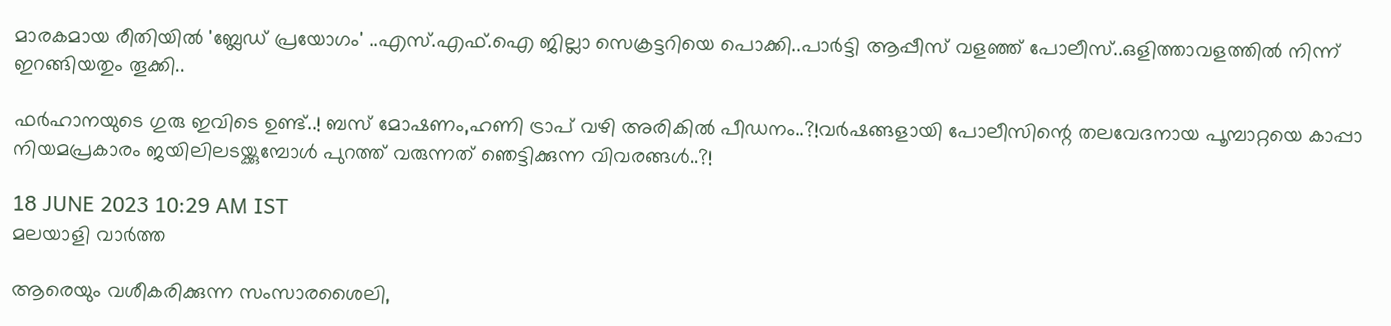മാരകമായ രീതിയില്‍ 'ബ്ലേഡ് പ്രയോഗം' ..എസ്.എഫ്.ഐ ജില്ലാ സെക്രട്ടറിയെ പൊക്കി..പാർട്ടി ആപ്പീസ് വളഞ്ഞ് പോലീസ്..ഒളിത്താവളത്തിൽ നിന്ന് ഇറങ്ങിയതും തൂക്കി..

ഫർഹാനയുടെ ഗുരു ഇവിടെ ഉണ്ട്..! ബസ് മോഷണം,ഹണി ട്രാപ് വഴി അരികിൽ പീഡനം..?!വർഷങ്ങളായി പോലീസിന്റെ തലവേദനായ പൂമ്പാറ്റയെ കാപ്പാ നിയമപ്രകാരം ജയിലിലടയ്ക്കുമ്പോൾ പുറത്ത് വരുന്നത് ഞെട്ടിക്കുന്ന വിവരങ്ങൾ..?!

18 JUNE 2023 10:29 AM IST
മലയാളി വാര്‍ത്ത

ആരെയും വശീകരിക്കുന്ന സംസാരശൈലി,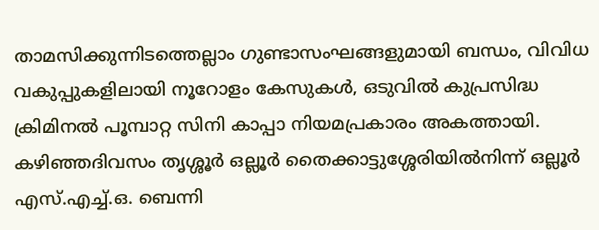താമസിക്കുന്നിടത്തെല്ലാം ഗുണ്ടാസംഘങ്ങളുമായി ബന്ധം, വിവിധ വകുപ്പുകളിലായി നൂറോളം കേസുകള്‍, ഒടുവില്‍ കുപ്രസിദ്ധ ക്രിമിനല്‍ പൂമ്പാറ്റ സിനി കാപ്പാ നിയമപ്രകാരം അകത്തായി. കഴിഞ്ഞദിവസം തൃശ്ശൂര്‍ ഒല്ലൂര്‍ തൈക്കാട്ടുശ്ശേരിയില്‍നിന്ന് ഒല്ലൂര്‍ എസ്.എച്ച്.ഒ. ബെന്നി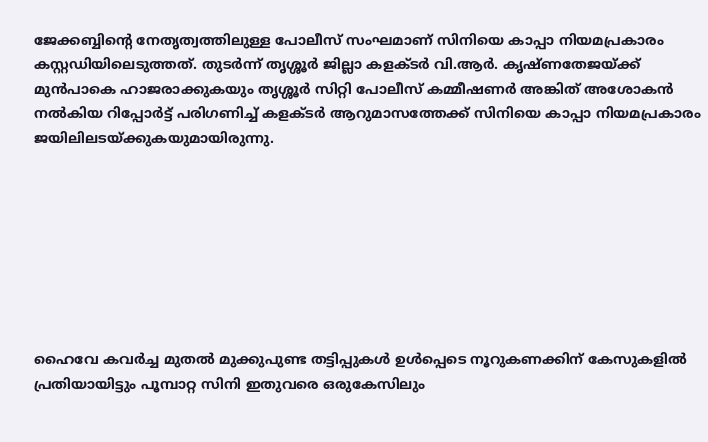ജേക്കബ്ബിന്റെ നേതൃത്വത്തിലുള്ള പോലീസ് സംഘമാണ് സിനിയെ കാപ്പാ നിയമപ്രകാരം കസ്റ്റഡിയിലെടുത്തത്. തുടര്‍ന്ന് തൃശ്ശൂര്‍ ജില്ലാ കളക്ടര്‍ വി.ആര്‍. കൃഷ്ണതേജയ്ക്ക് മുന്‍പാകെ ഹാജരാക്കുകയും തൃശ്ശൂര്‍ സിറ്റി പോലീസ് കമ്മീഷണര്‍ അങ്കിത് അശോകന്‍ നല്‍കിയ റിപ്പോര്‍ട്ട് പരിഗണിച്ച് കളക്ടര്‍ ആറുമാസത്തേക്ക് സിനിയെ കാപ്പാ നിയമപ്രകാരം ജയിലിലടയ്ക്കുകയുമായിരുന്നു.








ഹൈവേ കവര്‍ച്ച മുതല്‍ മുക്കുപുണ്ട തട്ടിപ്പുകള്‍ ഉള്‍പ്പെടെ നൂറുകണക്കിന് കേസുകളില്‍ പ്രതിയായിട്ടും പൂമ്പാറ്റ സിനി ഇതുവരെ ഒരുകേസിലും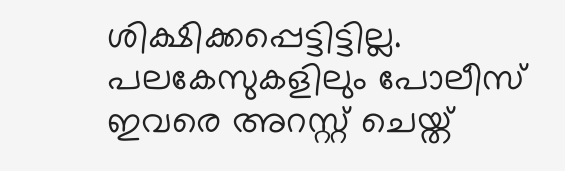ശിക്ഷിക്കപ്പെട്ടിട്ടില്ല. പലകേസുകളിലും പോലീസ് ഇവരെ അറസ്റ്റ് ചെയ്ത്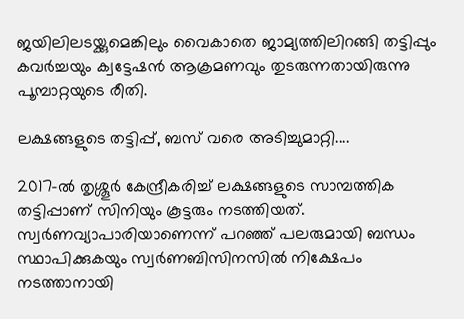ജയിലിലടയ്ക്കുമെങ്കിലും വൈകാതെ ജാമ്യത്തിലിറങ്ങി തട്ടിപ്പും കവര്‍ച്ചയും ക്വട്ടേഷന്‍ ആക്രമണവും തുടരുന്നതായിരുന്നു പൂമ്പാറ്റയുടെ രീതി.

ലക്ഷങ്ങളുടെ തട്ടിപ്പ്, ബസ് വരെ അടിച്ചുമാറ്റി....

2017-ല്‍ തൃശ്ശൂര്‍ കേന്ദ്രീകരിച്ച് ലക്ഷങ്ങളുടെ സാമ്പത്തിക തട്ടിപ്പാണ് സിനിയും കൂട്ടരും നടത്തിയത്. സ്വര്‍ണവ്യാപാരിയാണെന്ന് പറഞ്ഞ് പലരുമായി ബന്ധം സ്ഥാപിക്കുകയും സ്വര്‍ണബിസിനസില്‍ നിക്ഷേപം നടത്താനായി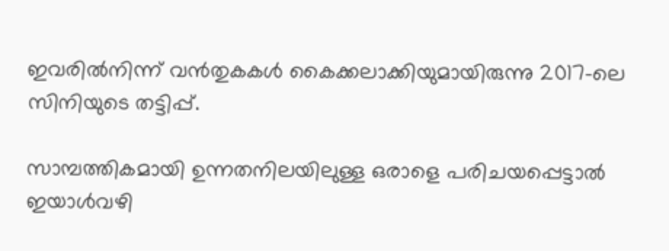ഇവരില്‍നിന്ന് വന്‍തുകകള്‍ കൈക്കലാക്കിയുമായിരുന്നു 2017-ലെ സിനിയുടെ തട്ടിപ്പ്.

സാമ്പത്തികമായി ഉന്നതനിലയിലുള്ള ഒരാളെ പരിചയപ്പെട്ടാല്‍ ഇയാള്‍വഴി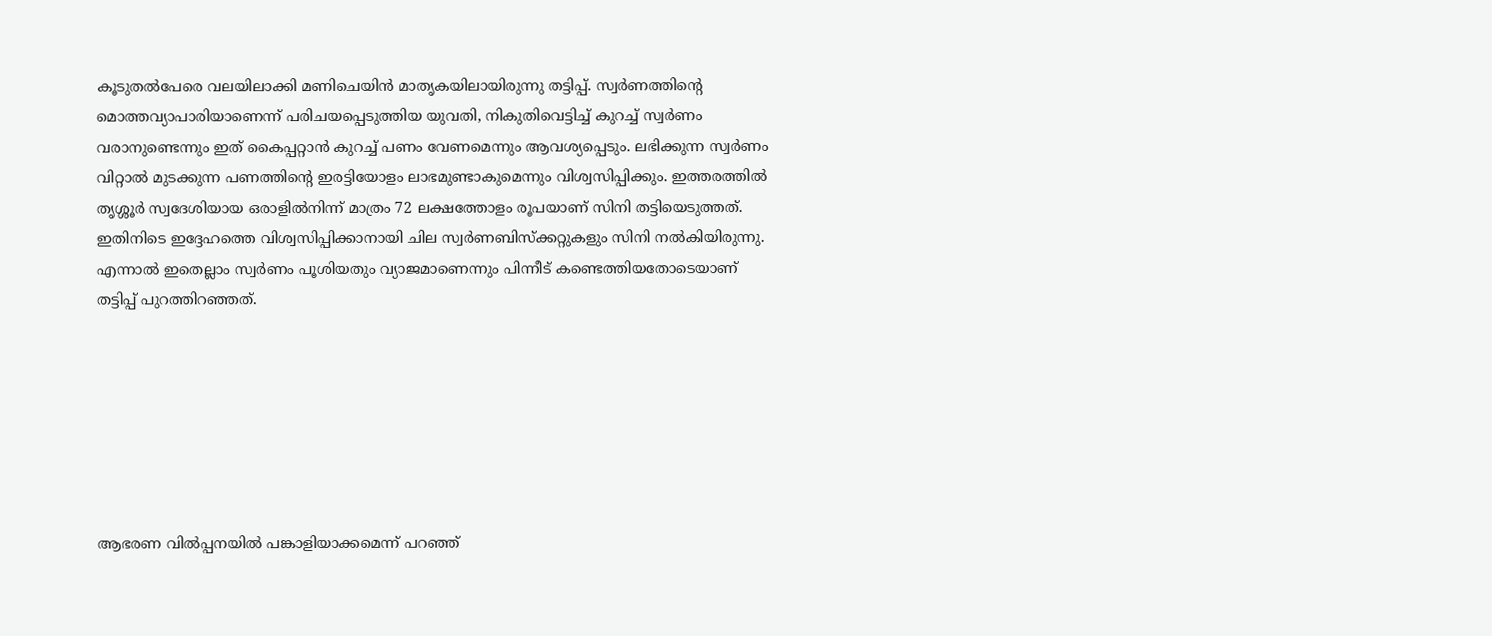കൂടുതല്‍പേരെ വലയിലാക്കി മണിചെയിന്‍ മാതൃകയിലായിരുന്നു തട്ടിപ്പ്. സ്വര്‍ണത്തിന്റെ മൊത്തവ്യാപാരിയാണെന്ന് പരിചയപ്പെടുത്തിയ യുവതി, നികുതിവെട്ടിച്ച് കുറച്ച് സ്വര്‍ണം വരാനുണ്ടെന്നും ഇത് കൈപ്പറ്റാന്‍ കുറച്ച് പണം വേണമെന്നും ആവശ്യപ്പെടും. ലഭിക്കുന്ന സ്വര്‍ണം വിറ്റാല്‍ മുടക്കുന്ന പണത്തിന്റെ ഇരട്ടിയോളം ലാഭമുണ്ടാകുമെന്നും വിശ്വസിപ്പിക്കും. ഇത്തരത്തില്‍ തൃശ്ശൂര്‍ സ്വദേശിയായ ഒരാളില്‍നിന്ന് മാത്രം 72 ലക്ഷത്തോളം രൂപയാണ് സിനി തട്ടിയെടുത്തത്. ഇതിനിടെ ഇദ്ദേഹത്തെ വിശ്വസിപ്പിക്കാനായി ചില സ്വര്‍ണബിസ്‌ക്കറ്റുകളും സിനി നല്‍കിയിരുന്നു. എന്നാല്‍ ഇതെല്ലാം സ്വര്‍ണം പൂശിയതും വ്യാജമാണെന്നും പിന്നീട് കണ്ടെത്തിയതോടെയാണ് തട്ടിപ്പ് പുറത്തിറഞ്ഞത്.







ആഭരണ വില്‍പ്പനയില്‍ പങ്കാളിയാക്കമെന്ന് പറഞ്ഞ്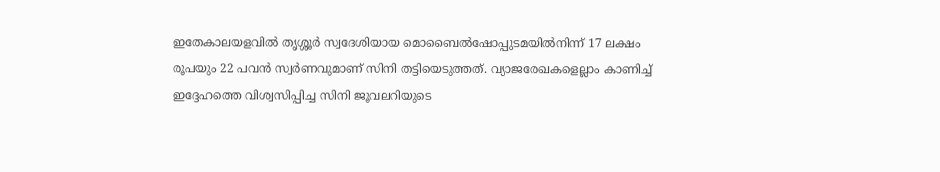ഇതേകാലയളവില്‍ തൃശ്ശൂര്‍ സ്വദേശിയായ മൊബൈല്‍ഷോപ്പുടമയില്‍നിന്ന് 17 ലക്ഷം രൂപയും 22 പവന്‍ സ്വര്‍ണവുമാണ് സിനി തട്ടിയെടുത്തത്. വ്യാജരേഖകളെല്ലാം കാണിച്ച് ഇദ്ദേഹത്തെ വിശ്വസിപ്പിച്ച സിനി ജൂവലറിയുടെ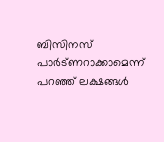ബിസിനസ് പാര്‍ട്ണറാക്കാമെന്ന് പറഞ്ഞ് ലക്ഷങ്ങള്‍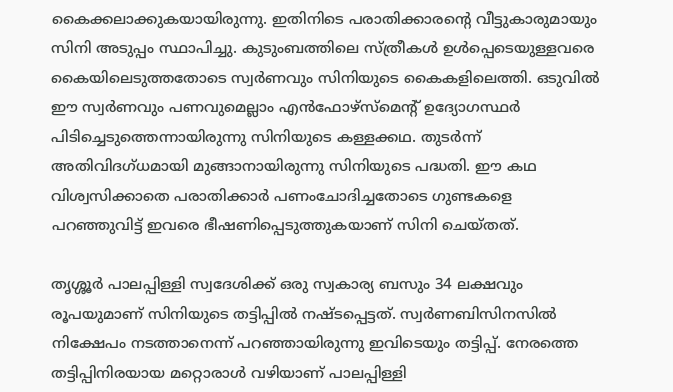കൈക്കലാക്കുകയായിരുന്നു. ഇതിനിടെ പരാതിക്കാരന്റെ വീട്ടുകാരുമായും സിനി അടുപ്പം സ്ഥാപിച്ചു. കുടുംബത്തിലെ സ്ത്രീകള്‍ ഉള്‍പ്പെടെയുള്ളവരെ കൈയിലെടുത്തതോടെ സ്വര്‍ണവും സിനിയുടെ കൈകളിലെത്തി. ഒടുവില്‍ ഈ സ്വര്‍ണവും പണവുമെല്ലാം എന്‍ഫോഴ്‌സ്‌മെന്റ് ഉദ്യോഗസ്ഥര്‍ പിടിച്ചെടുത്തെന്നായിരുന്നു സിനിയുടെ കള്ളക്കഥ. തുടര്‍ന്ന് അതിവിദഗ്ധമായി മുങ്ങാനായിരുന്നു സിനിയുടെ പദ്ധതി. ഈ കഥ വിശ്വസിക്കാതെ പരാതിക്കാര്‍ പണംചോദിച്ചതോടെ ഗുണ്ടകളെ പറഞ്ഞുവിട്ട് ഇവരെ ഭീഷണിപ്പെടുത്തുകയാണ് സിനി ചെയ്തത്.

തൃശ്ശൂര്‍ പാലപ്പിള്ളി സ്വദേശിക്ക് ഒരു സ്വകാര്യ ബസും 34 ലക്ഷവും രൂപയുമാണ് സിനിയുടെ തട്ടിപ്പില്‍ നഷ്ടപ്പെട്ടത്. സ്വര്‍ണബിസിനസില്‍ നിക്ഷേപം നടത്താനെന്ന് പറഞ്ഞായിരുന്നു ഇവിടെയും തട്ടിപ്പ്. നേരത്തെ തട്ടിപ്പിനിരയായ മറ്റൊരാള്‍ വഴിയാണ് പാലപ്പിള്ളി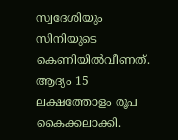സ്വദേശിയും സിനിയുടെ കെണിയില്‍വീണത്. ആദ്യം 15 ലക്ഷത്തോളം രൂപ കൈക്കലാക്കി.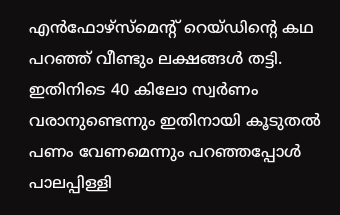എന്‍ഫോഴ്‌സ്‌മെന്റ് റെയ്ഡിന്റെ കഥ പറഞ്ഞ് വീണ്ടും ലക്ഷങ്ങള്‍ തട്ടി. ഇതിനിടെ 40 കിലോ സ്വര്‍ണം വരാനുണ്ടെന്നും ഇതിനായി കൂടുതല്‍ പണം വേണമെന്നും പറഞ്ഞപ്പോള്‍ പാലപ്പിള്ളി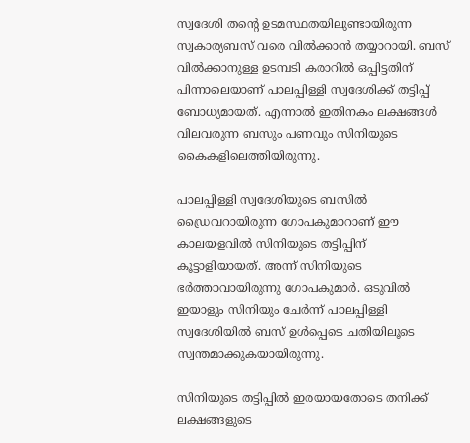സ്വദേശി തന്റെ ഉടമസ്ഥതയിലുണ്ടായിരുന്ന സ്വകാര്യബസ് വരെ വില്‍ക്കാന്‍ തയ്യാറായി. ബസ് വില്‍ക്കാനുള്ള ഉടമ്പടി കരാറില്‍ ഒപ്പിട്ടതിന് പിന്നാലെയാണ് പാലപ്പിള്ളി സ്വദേശിക്ക് തട്ടിപ്പ് ബോധ്യമായത്. എന്നാല്‍ ഇതിനകം ലക്ഷങ്ങള്‍ വിലവരുന്ന ബസും പണവും സിനിയുടെ കൈകളിലെത്തിയിരുന്നു.

പാലപ്പിള്ളി സ്വദേശിയുടെ ബസില്‍ ഡ്രൈവറായിരുന്ന ഗോപകുമാറാണ് ഈ കാലയളവില്‍ സിനിയുടെ തട്ടിപ്പിന് കൂട്ടാളിയായത്. അന്ന് സിനിയുടെ ഭര്‍ത്താവായിരുന്നു ഗോപകുമാര്‍. ഒടുവില്‍ ഇയാളും സിനിയും ചേര്‍ന്ന് പാലപ്പിള്ളി സ്വദേശിയില്‍ ബസ് ഉള്‍പ്പെടെ ചതിയിലൂടെ സ്വന്തമാക്കുകയായിരുന്നു.

സിനിയുടെ തട്ടിപ്പില്‍ ഇരയായതോടെ തനിക്ക് ലക്ഷങ്ങളുടെ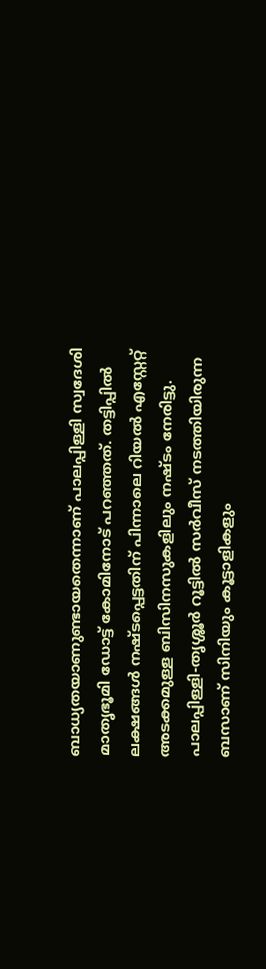ബാധ്യതയാണുണ്ടായതെന്നാണ് പാലപ്പിള്ളി സ്വദേശി മാതൃഭൂമി ഡോട്ട് കോമിനോട് പറഞ്ഞത്. തട്ടിപ്പില്‍ ലക്ഷങ്ങള്‍ നഷ്ടപ്പെട്ടതിന് പിന്നാലെ റിയല്‍ എസ്റ്റേറ്റ് അടക്കമുള്ള ബിസിനസുകളിലും നഷ്ടം നേരിട്ടു. പാലപ്പിള്ളി-തൃശ്ശൂര്‍ റൂട്ടില്‍ സര്‍വീസ് നടത്തിയിരുന്ന ബസാണ് സിനിയും കൂട്ടാളികളും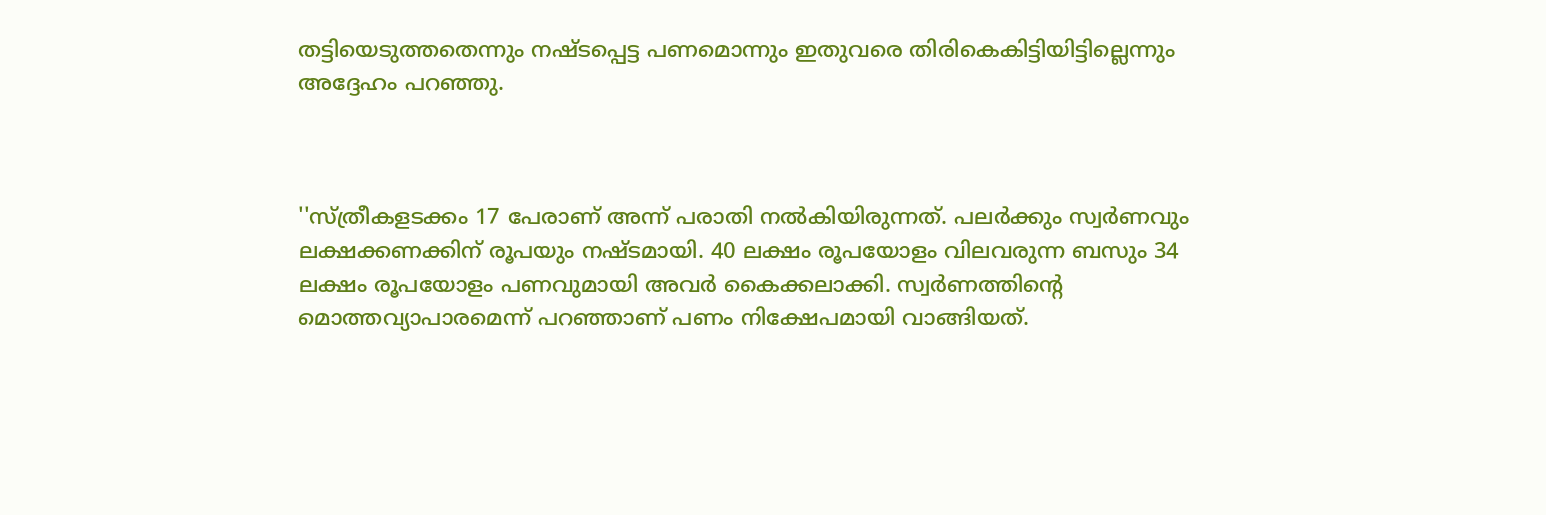തട്ടിയെടുത്തതെന്നും നഷ്ടപ്പെട്ട പണമൊന്നും ഇതുവരെ തിരികെകിട്ടിയിട്ടില്ലെന്നും അദ്ദേഹം പറഞ്ഞു.



''സ്ത്രീകളടക്കം 17 പേരാണ് അന്ന് പരാതി നല്‍കിയിരുന്നത്. പലര്‍ക്കും സ്വര്‍ണവും ലക്ഷക്കണക്കിന് രൂപയും നഷ്ടമായി. 40 ലക്ഷം രൂപയോളം വിലവരുന്ന ബസും 34 ലക്ഷം രൂപയോളം പണവുമായി അവര്‍ കൈക്കലാക്കി. സ്വര്‍ണത്തിന്റെ മൊത്തവ്യാപാരമെന്ന് പറഞ്ഞാണ് പണം നിക്ഷേപമായി വാങ്ങിയത്.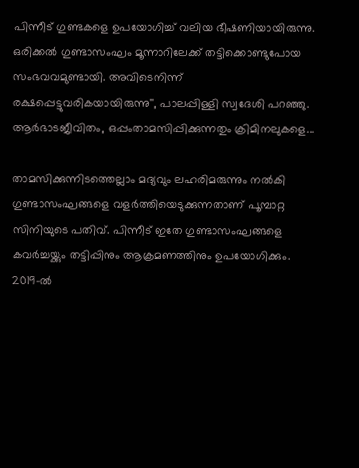പിന്നീട് ഗുണ്ടകളെ ഉപയോഗിച്ച് വലിയ ഭീഷണിയായിരുന്നു. ഒരിക്കല്‍ ഗുണ്ടാസംഘം മൂന്നാറിലേക്ക് തട്ടിക്കൊണ്ടുപോയ സംഭവവമുണ്ടായി. അവിടെനിന്ന് രക്ഷപ്പെട്ടുവരികയായിരുന്നു'', പാലപ്പിള്ളി സ്വദേശി പറഞ്ഞു.
ആര്‍ഭാടജീവിതം, ഒപ്പംതാമസിപ്പിക്കുന്നതും ക്രിമിനലുകളെ...

താമസിക്കുന്നിടത്തെല്ലാം മദ്യവും ലഹരിമരുന്നും നല്‍കി ഗുണ്ടാസംഘങ്ങളെ വളര്‍ത്തിയെടുക്കുന്നതാണ് പൂമ്പാറ്റ സിനിയുടെ പതിവ്. പിന്നീട് ഇതേ ഗുണ്ടാസംഘങ്ങളെ കവര്‍ച്ചയ്ക്കും തട്ടിപ്പിനും ആക്രമണത്തിനും ഉപയോഗിക്കും. 2019-ല്‍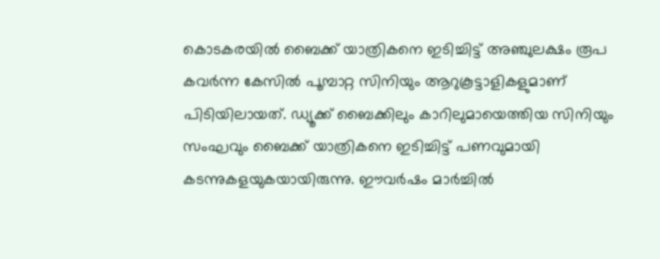കൊടകരയില്‍ ബൈക്ക് യാത്രികനെ ഇടിച്ചിട്ട് അഞ്ചുലക്ഷം രൂപ കവര്‍ന്ന കേസില്‍ പൂമ്പാറ്റ സിനിയും ആറുകൂട്ടാളികളുമാണ് പിടിയിലായത്. ഡ്യൂക്ക് ബൈക്കിലും കാറിലുമായെത്തിയ സിനിയും സംഘവും ബൈക്ക് യാത്രികനെ ഇടിച്ചിട്ട് പണവുമായി കടന്നുകളയുകയായിരുന്നു. ഈവര്‍ഷം മാര്‍ച്ചില്‍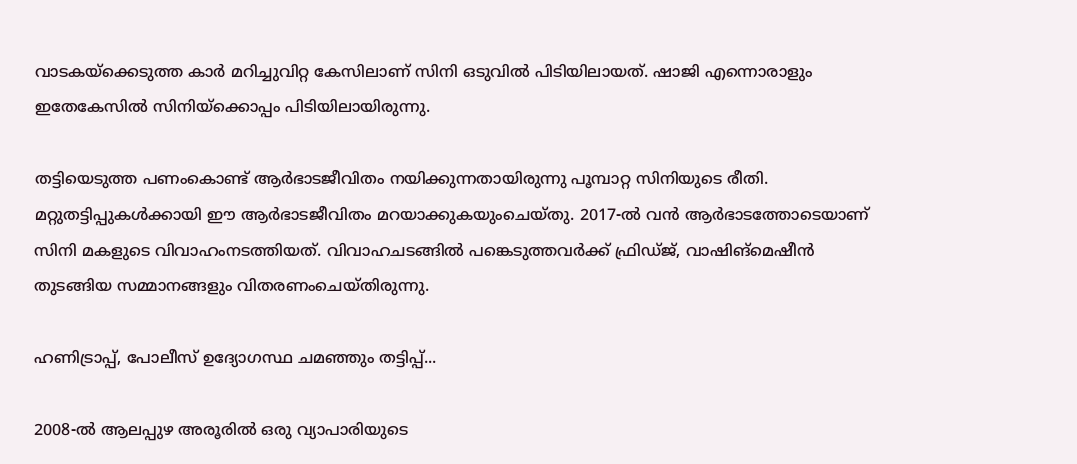വാടകയ്‌ക്കെടുത്ത കാര്‍ മറിച്ചുവിറ്റ കേസിലാണ് സിനി ഒടുവില്‍ പിടിയിലായത്. ഷാജി എന്നൊരാളും ഇതേകേസില്‍ സിനിയ്‌ക്കൊപ്പം പിടിയിലായിരുന്നു.

തട്ടിയെടുത്ത പണംകൊണ്ട് ആര്‍ഭാടജീവിതം നയിക്കുന്നതായിരുന്നു പൂമ്പാറ്റ സിനിയുടെ രീതി. മറ്റുതട്ടിപ്പുകള്‍ക്കായി ഈ ആര്‍ഭാടജീവിതം മറയാക്കുകയുംചെയ്തു. 2017-ല്‍ വന്‍ ആര്‍ഭാടത്തോടെയാണ് സിനി മകളുടെ വിവാഹംനടത്തിയത്. വിവാഹചടങ്ങില്‍ പങ്കെടുത്തവര്‍ക്ക് ഫ്രിഡ്ജ്, വാഷിങ്‌മെഷീന്‍ തുടങ്ങിയ സമ്മാനങ്ങളും വിതരണംചെയ്തിരുന്നു.

ഹണിട്രാപ്പ്, പോലീസ് ഉദ്യോഗസ്ഥ ചമഞ്ഞും തട്ടിപ്പ്...

2008-ല്‍ ആലപ്പുഴ അരൂരില്‍ ഒരു വ്യാപാരിയുടെ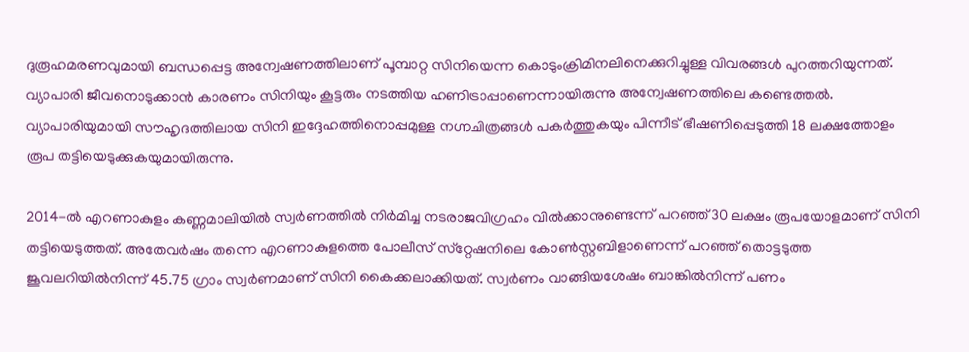ദുരൂഹമരണവുമായി ബന്ധപ്പെട്ട അന്വേഷണത്തിലാണ് പൂമ്പാറ്റ സിനിയെന്ന കൊടുംക്രിമിനലിനെക്കുറിച്ചുള്ള വിവരങ്ങള്‍ പുറത്തറിയുന്നത്. വ്യാപാരി ജീവനൊടുക്കാന്‍ കാരണം സിനിയും കൂട്ടരും നടത്തിയ ഹണിട്രാപ്പാണെന്നായിരുന്നു അന്വേഷണത്തിലെ കണ്ടെത്തല്‍. വ്യാപാരിയുമായി സൗഹൃദത്തിലായ സിനി ഇദ്ദേഹത്തിനൊപ്പമുള്ള നഗ്നചിത്രങ്ങള്‍ പകര്‍ത്തുകയും പിന്നീട് ഭീഷണിപ്പെടുത്തി 18 ലക്ഷത്തോളം രൂപ തട്ടിയെടുക്കുകയുമായിരുന്നു.

2014-ല്‍ എറണാകുളം കണ്ണമാലിയില്‍ സ്വര്‍ണത്തില്‍ നിര്‍മിച്ച നടരാജവിഗ്രഹം വില്‍ക്കാനുണ്ടെന്ന് പറഞ്ഞ് 30 ലക്ഷം രൂപയോളമാണ് സിനി തട്ടിയെടുത്തത്. അതേവര്‍ഷം തന്നെ എറണാകുളത്തെ പോലീസ് സ്‌റ്റേഷനിലെ കോണ്‍സ്റ്റബിളാണെന്ന് പറഞ്ഞ് തൊട്ടടുത്ത ജൂവലറിയില്‍നിന്ന് 45.75 ഗ്രാം സ്വര്‍ണമാണ് സിനി കൈക്കലാക്കിയത്. സ്വര്‍ണം വാങ്ങിയശേഷം ബാങ്കില്‍നിന്ന് പണം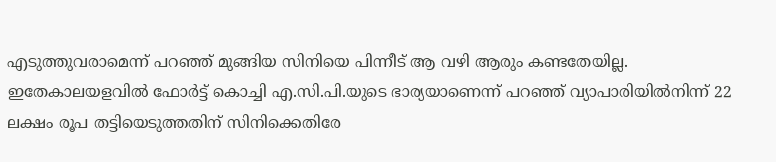എടുത്തുവരാമെന്ന് പറഞ്ഞ് മുങ്ങിയ സിനിയെ പിന്നീട് ആ വഴി ആരും കണ്ടതേയില്ല. ഇതേകാലയളവില്‍ ഫോര്‍ട്ട് കൊച്ചി എ.സി.പി.യുടെ ഭാര്യയാണെന്ന് പറഞ്ഞ് വ്യാപാരിയില്‍നിന്ന് 22 ലക്ഷം രൂപ തട്ടിയെടുത്തതിന് സിനിക്കെതിരേ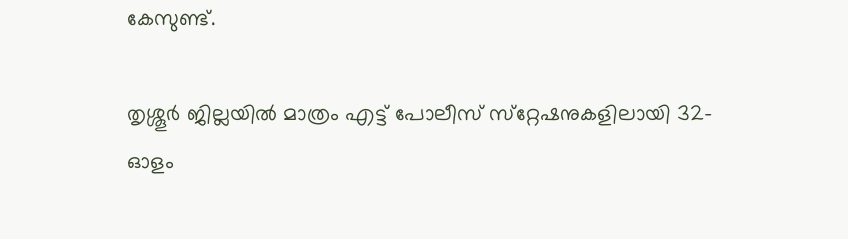കേസുണ്ട്.

തൃശ്ശൂര്‍ ജില്ലയില്‍ മാത്രം എട്ട് പോലീസ് സ്‌റ്റേഷനുകളിലായി 32-ഓളം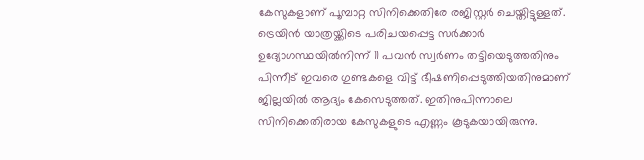കേസുകളാണ് പൂമ്പാറ്റ സിനിക്കെതിരേ രജിസ്റ്റര്‍ ചെയ്തിട്ടുള്ളത്. ട്രെയിന്‍ യാത്രയ്ക്കിടെ പരിചയപ്പെട്ട സര്‍ക്കാര്‍ ഉദ്യോഗസ്ഥയില്‍നിന്ന് 11 പവന്‍ സ്വര്‍ണം തട്ടിയെടുത്തതിനും പിന്നീട് ഇവരെ ഗുണ്ടകളെ വിട്ട് ഭീഷണിപ്പെടുത്തിയതിനുമാണ് ജില്ലയില്‍ ആദ്യം കേസെടുത്തത്. ഇതിനുപിന്നാലെ സിനിക്കെതിരായ കേസുകളുടെ എണ്ണം കൂടുകയായിരുന്നു.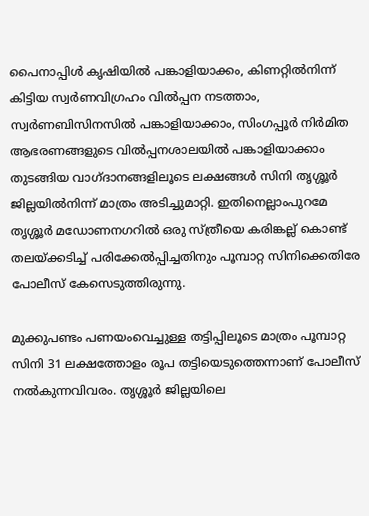പൈനാപ്പിള്‍ കൃഷിയില്‍ പങ്കാളിയാക്കം, കിണറ്റില്‍നിന്ന് കിട്ടിയ സ്വര്‍ണവിഗ്രഹം വില്‍പ്പന നടത്താം, സ്വര്‍ണബിസിനസില്‍ പങ്കാളിയാക്കാം, സിംഗപ്പൂര്‍ നിര്‍മിത ആഭരണങ്ങളുടെ വില്‍പ്പനശാലയില്‍ പങ്കാളിയാക്കാം തുടങ്ങിയ വാഗ്ദാനങ്ങളിലൂടെ ലക്ഷങ്ങള്‍ സിനി തൃശ്ശൂര്‍ ജില്ലയില്‍നിന്ന് മാത്രം അടിച്ചുമാറ്റി. ഇതിനെല്ലാംപുറമേ തൃശ്ശൂര്‍ മഡോണനഗറില്‍ ഒരു സ്ത്രീയെ കരിങ്കല്ല് കൊണ്ട് തലയ്ക്കടിച്ച് പരിക്കേല്‍പ്പിച്ചതിനും പൂമ്പാറ്റ സിനിക്കെതിരേ പോലീസ് കേസെടുത്തിരുന്നു.

മുക്കുപണ്ടം പണയംവെച്ചുള്ള തട്ടിപ്പിലൂടെ മാത്രം പൂമ്പാറ്റ സിനി 31 ലക്ഷത്തോളം രൂപ തട്ടിയെടുത്തെന്നാണ് പോലീസ് നല്‍കുന്നവിവരം. തൃശ്ശൂര്‍ ജില്ലയിലെ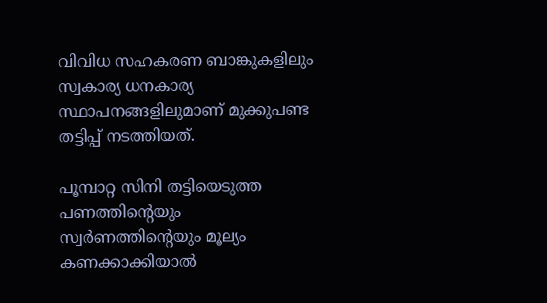വിവിധ സഹകരണ ബാങ്കുകളിലും സ്വകാര്യ ധനകാര്യ സ്ഥാപനങ്ങളിലുമാണ് മുക്കുപണ്ട തട്ടിപ്പ് നടത്തിയത്.

പൂമ്പാറ്റ സിനി തട്ടിയെടുത്ത പണത്തിന്റെയും സ്വര്‍ണത്തിന്റെയും മൂല്യം കണക്കാക്കിയാല്‍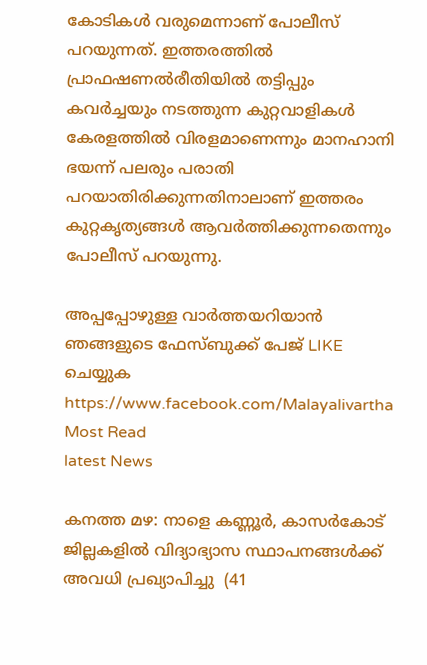കോടികള്‍ വരുമെന്നാണ് പോലീസ് പറയുന്നത്. ഇത്തരത്തില്‍ പ്രാഫഷണല്‍രീതിയില്‍ തട്ടിപ്പും കവര്‍ച്ചയും നടത്തുന്ന കുറ്റവാളികള്‍ കേരളത്തില്‍ വിരളമാണെന്നും മാനഹാനി ഭയന്ന് പലരും പരാതി പറയാതിരിക്കുന്നതിനാലാണ് ഇത്തരം കുറ്റകൃത്യങ്ങള്‍ ആവര്‍ത്തിക്കുന്നതെന്നും പോലീസ് പറയുന്നു.

അപ്പപ്പോഴുള്ള വാര്‍ത്തയറിയാന്‍ ഞങ്ങളുടെ ഫേസ്‌ബുക്ക്‌ പേജ് LIKE ചെയ്യുക
https://www.facebook.com/Malayalivartha
Most Read
latest News

കനത്ത മഴ: നാളെ കണ്ണൂര്‍, കാസര്‍കോട് ജില്ലകളില്‍ വിദ്യാഭ്യാസ സ്ഥാപനങ്ങള്‍ക്ക് അവധി പ്രഖ്യാപിച്ചു  (41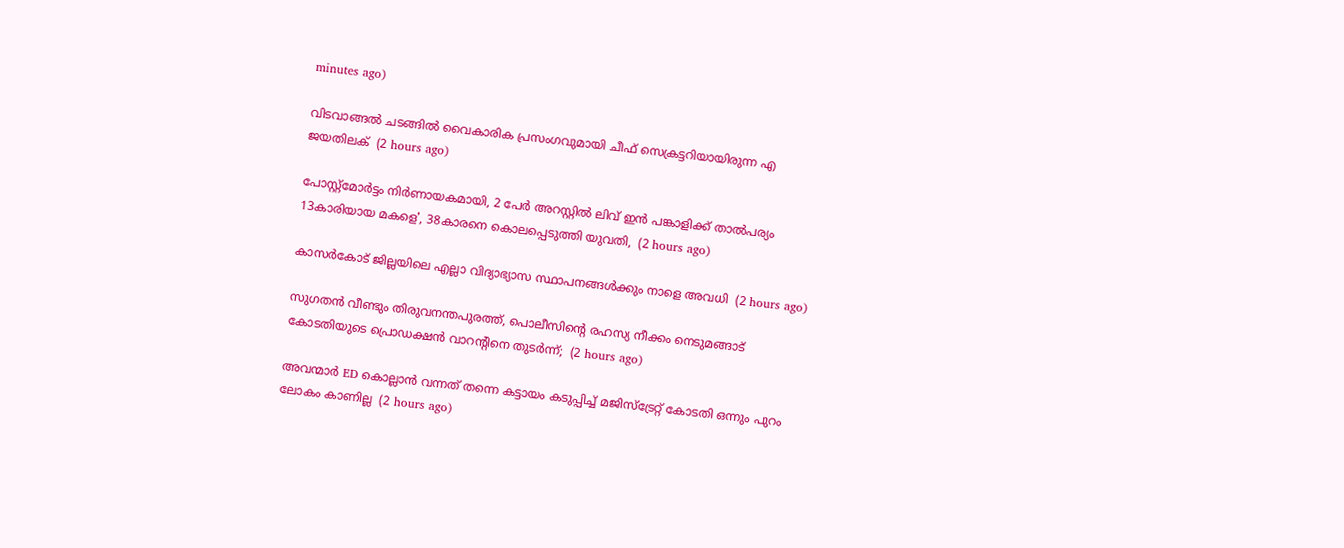minutes ago)

വിടവാങ്ങല്‍ ചടങ്ങില്‍ വൈകാരിക പ്രസംഗവുമായി ചീഫ് സെക്രട്ടറിയായിരുന്ന എ ജയതിലക്  (2 hours ago)

പോസ്റ്റ്മോർട്ടം നിർണായകമായി, 2 പേർ അറസ്റ്റിൽ ലിവ് ഇൻ പങ്കാളിക്ക് താൽപര്യം 13കാരിയായ മകളെ', 38കാരനെ കൊലപ്പെടുത്തി യുവതി,  (2 hours ago)

കാസർകോട് ജില്ലയിലെ എല്ലാ വിദ്യാഭ്യാസ സ്ഥാപനങ്ങൾക്കും നാളെ അവധി  (2 hours ago)

സുഗതൻ വീണ്ടും തിരുവനന്തപുരത്ത്, പൊലീസിന്‍റെ രഹസ്യ നീക്കം നെടുമങ്ങാട് കോടതിയുടെ പ്രൊഡക്ഷൻ വാറന്‍റിനെ തുടർന്ന്;  (2 hours ago)

അവന്മാർ ED കൊല്ലാൻ വന്നത് തന്നെ കട്ടായം കടുപ്പിച്ച് മജിസ്ട്രേറ്റ് കോടതി ഒന്നും പുറം ലോകം കാണില്ല  (2 hours ago)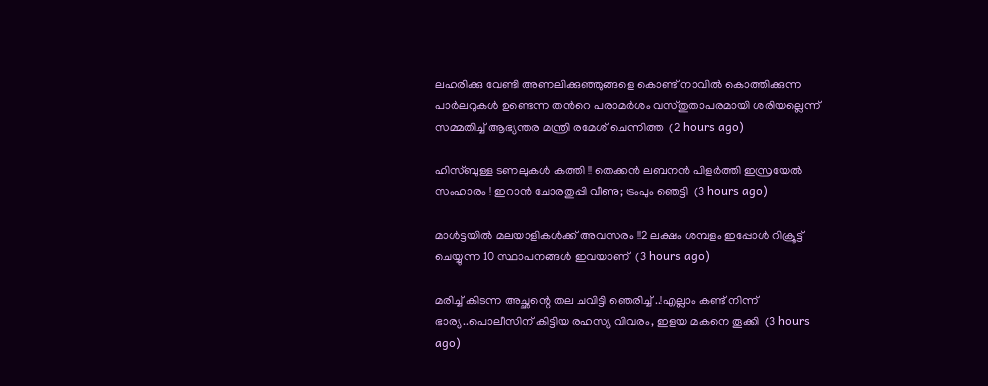ലഹരിക്കു വേണ്ടി അണലിക്കുഞ്ഞുങ്ങളെ കൊണ്ട് നാവിൽ കൊത്തിക്കുന്ന പാർലറുകൾ ഉണ്ടെന്ന തന്‍റെ പരാമർശം വസ്തുതാപരമായി ശരിയല്ലെന്ന് സമ്മതിച്ച് ആഭ്യന്തര മന്ത്രി രമേശ് ചെന്നിത്ത  (2 hours ago)

ഹിസ്ബുള്ള ടണലുകള്‍ കത്തി !! തെക്കന്‍ ലബനന്‍ പിളര്‍ത്തി ഇസ്രയേല്‍ സംഹാരം ! ഇറാന്‍ ചോരതുപ്പി വീണു; ട്രംപും ഞെട്ടി  (3 hours ago)

മാൾട്ടയിൽ മലയാളികൾക്ക് അവസരം !!2 ലക്ഷം ശമ്പളം ഇപ്പോൾ റിക്രൂട്ട് ചെയ്യുന്ന 10 സ്ഥാപനങ്ങൾ ഇവയാണ്  (3 hours ago)

മരിച്ച് കിടന്ന അച്ഛന്റെ തല ചവിട്ടി ഞെരിച്ച് ..!എല്ലാം കണ്ട് നിന്ന് ഭാര്യ..പൊലീസിന് കിട്ടിയ രഹസ്യ വിവരം, ഇളയ മകനെ തൂക്കി  (3 hours ago)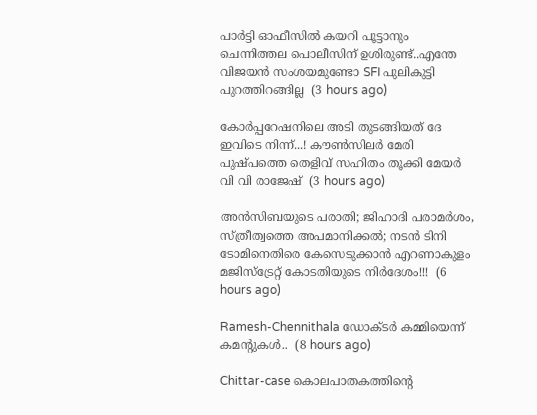പാർട്ടി ഓഫീസിൽ കയറി പൂട്ടാനും ചെന്നിത്തല പൊലീസിന് ഉശിരുണ്ട്..എന്തേ വിജയൻ സംശയമുണ്ടോ SFI പുലികുട്ടി പുറത്തിറങ്ങില്ല  (3 hours ago)

കോർപ്പറേഷനിലെ അടി തുടങ്ങിയത് ദേ ഇവിടെ നിന്ന്...! കൗൺസിലർ മേരി പുഷ്പത്തെ തെളിവ് സഹിതം തൂക്കി മേയർ വി വി രാജേഷ്  (3 hours ago)

അൻസിബയുടെ പരാതി; ജിഹാദി പരാമർശം, സ്ത്രീത്വത്തെ അപമാനിക്കൽ; നടൻ ടിനി ടോമിനെതിരെ കേസെടുക്കാൻ എറണാകുളം മജിസ്ട്രേറ്റ് കോടതിയുടെ നിർദേശം!!!  (6 hours ago)

Ramesh-Chennithala ഡോക്ടർ കമ്മിയെന്ന് കമന്റുകൾ..  (8 hours ago)

Chittar-case കൊലപാതകത്തിന്റെ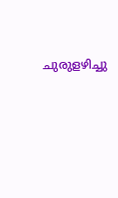ചുരുളഴിച്ചു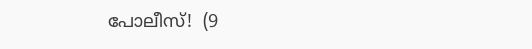പോലീസ്!  (9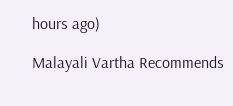hours ago)

Malayali Vartha Recommends